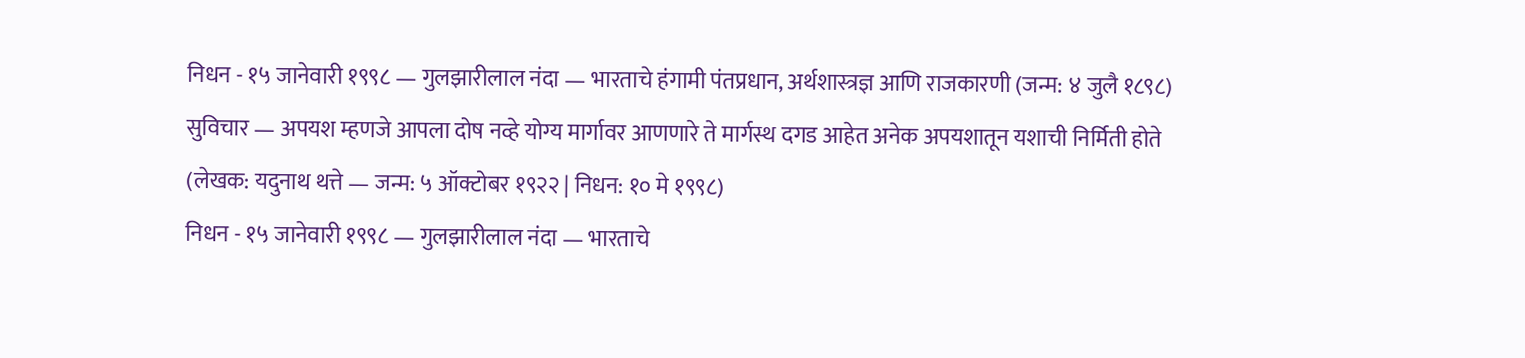निधन - १५ जानेवारी १९९८ — गुलझारीलाल नंदा — भारताचे हंगामी पंतप्रधान, अर्थशास्त्रज्ञ आणि राजकारणी (जन्म: ४ जुलै १८९८)
सुविचार — अपयश म्हणजे आपला दोष नव्हे योग्य मार्गावर आणणारे ते मार्गस्थ दगड आहेत अनेक अपयशातून यशाची निर्मिती होते (लेखक: यदुनाथ थत्ते — जन्म: ५ ऑक्टोबर १९२२ | निधन: १० मे १९९८)
निधन - १५ जानेवारी १९९८ — गुलझारीलाल नंदा — भारताचे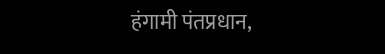हंगामी पंतप्रधान,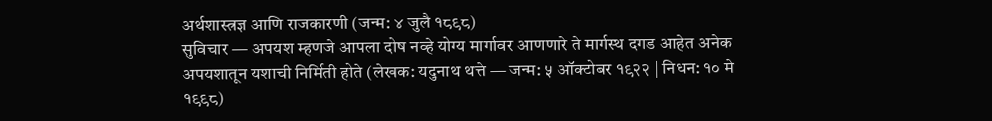अर्थशास्त्रज्ञ आणि राजकारणी (जन्म: ४ जुलै १८९८)
सुविचार — अपयश म्हणजे आपला दोष नव्हे योग्य मार्गावर आणणारे ते मार्गस्थ दगड आहेत अनेक अपयशातून यशाची निर्मिती होते (लेखक: यदुनाथ थत्ते — जन्म: ५ ऑक्टोबर १९२२ | निधन: १० मे १९९८)